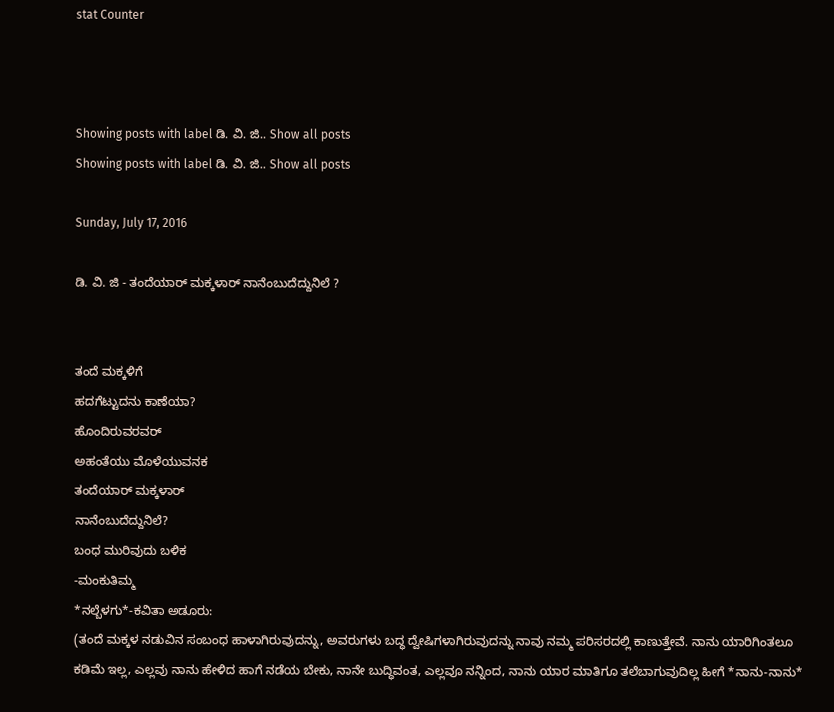stat Counter



Showing posts with label ಡಿ. ವಿ. ಜಿ.. Show all posts
Showing posts with label ಡಿ. ವಿ. ಜಿ.. Show all posts

Sunday, July 17, 2016

ಡಿ. ವಿ. ಜಿ - ತಂದೆಯಾರ್ ಮಕ್ಕಳಾರ್ ನಾನೆಂಬುದೆದ್ದುನಿಲೆ ?


ತಂದೆ ಮಕ್ಕಳಿಗೆ
ಹದಗೆಟ್ಟುದನು ಕಾಣೆಯಾ?
ಹೊಂದಿರುವರವರ್
ಅಹಂತೆಯು ಮೊಳೆಯುವನಕ
ತಂದೆಯಾರ್ ಮಕ್ಕಳಾರ್
ನಾನೆಂಬುದೆದ್ದುನಿಲೆ?
ಬಂಧ ಮುರಿವುದು ಬಳಿಕ
-ಮಂಕುತಿಮ್ಮ
*ನಲ್ಬೆಳಗು*-ಕವಿತಾ ಅಡೂರು:
(ತಂದೆ ಮಕ್ಕಳ ನಡುವಿನ ಸಂಬಂಧ ಹಾಳಾಗಿರುವುದನ್ನು, ಅವರುಗಳು ಬದ್ಧ ದ್ವೇಷಿಗಳಾಗಿರುವುದನ್ನು ನಾವು ನಮ್ಮ ಪರಿಸರದಲ್ಲಿ ಕಾಣುತ್ತೇವೆ. ನಾನು ಯಾರಿಗಿಂತಲೂ ಕಡಿಮೆ ಇಲ್ಲ, ಎಲ್ಲವು ನಾನು ಹೇಳಿದ ಹಾಗೆ ನಡೆಯ ಬೇಕು, ನಾನೇ ಬುದ್ಧಿವಂತ, ಎಲ್ಲವೂ ನನ್ನಿಂದ, ನಾನು ಯಾರ ಮಾತಿಗೂ ತಲೆಬಾಗುವುದಿಲ್ಲ ಹೀಗೆ *ನಾನು-ನಾನು*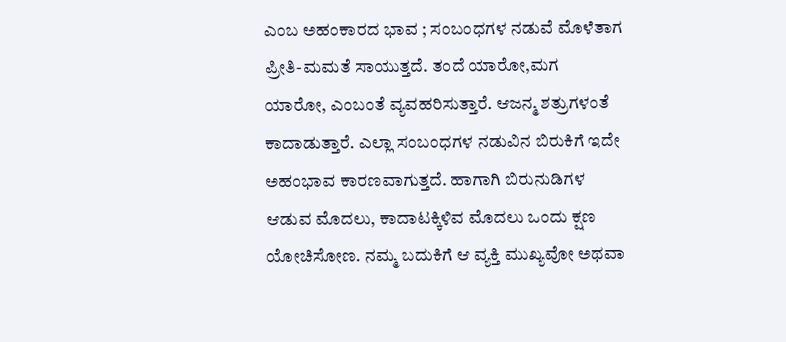ಎಂಬ ಅಹಂಕಾರದ ಭಾವ ; ಸಂಬಂಧಗಳ ನಡುವೆ ಮೊಳೆತಾಗ ಪ್ರೀತಿ-ಮಮತೆ ಸಾಯುತ್ತದೆ. ತಂದೆ ಯಾರೋ,ಮಗ ಯಾರೋ, ಎಂಬಂತೆ ವ್ಯವಹರಿಸುತ್ತಾರೆ. ಆಜನ್ಮ ಶತ್ರುಗಳಂತೆ ಕಾದಾಡುತ್ತಾರೆ. ಎಲ್ಲಾ ಸಂಬಂಧಗಳ ನಡುವಿನ ಬಿರುಕಿಗೆ ಇದೇ ಅಹಂಭಾವ ಕಾರಣವಾಗುತ್ತದೆ. ಹಾಗಾಗಿ ಬಿರುನುಡಿಗಳ ಆಡುವ ಮೊದಲು, ಕಾದಾಟಕ್ಕಿಳಿವ ಮೊದಲು ಒಂದು ಕ್ಷಣ ಯೋಚಿಸೋಣ. ನಮ್ಮ ಬದುಕಿಗೆ ಆ ವ್ಯಕ್ತಿ ಮುಖ್ಯವೋ ಅಥವಾ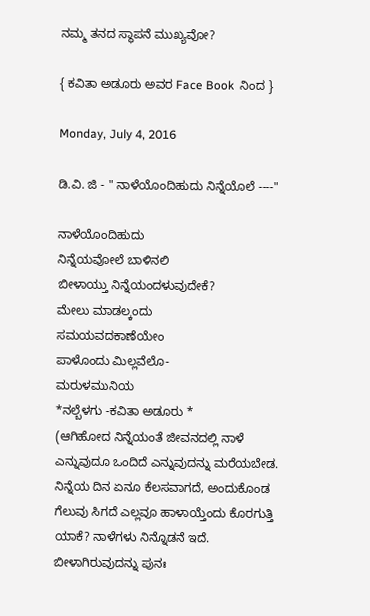ನಮ್ಮ ತನದ ಸ್ಥಾಪನೆ ಮುಖ್ಯವೋ?

{ ಕವಿತಾ ಅಡೂರು ಅವರ Face Book  ನಿಂದ }

Monday, July 4, 2016

ಡಿ.ವಿ. ಜಿ - " ನಾಳೆಯೊಂದಿಹುದು ನಿನ್ನೆಯೊಲೆ ----"

ನಾಳೆಯೊಂದಿಹುದು
ನಿನ್ನೆಯವೋಲೆ ಬಾಳಿನಲಿ
ಬೀಳಾಯ್ತು ನಿನ್ನೆಯಂದಳುವುದೇಕೆ?
ಮೇಲು ಮಾಡಲ್ಕಂದು
ಸಮಯವದಕಾಣೆಯೇಂ
ಪಾಳೊಂದು ಮಿಲ್ಲವೆಲೊ-
ಮರುಳಮುನಿಯ
*ನಲ್ಬೆಳಗು -ಕವಿತಾ ಅಡೂರು *
(ಆಗಿಹೋದ ನಿನ್ನೆಯಂತೆ ಜೀವನದಲ್ಲಿ ನಾಳೆ ಎನ್ನುವುದೂ ಒಂದಿದೆ ಎನ್ನುವುದನ್ನು ಮರೆಯಬೇಡ. ನಿನ್ನೆಯ ದಿನ ಏನೂ ಕೆಲಸವಾಗದೆ, ಅಂದುಕೊಂಡ ಗೆಲುವು ಸಿಗದೆ ಎಲ್ಲವೂ ಹಾಳಾಯ್ತೆಂದು ಕೊರಗುತ್ತಿ ಯಾಕೆ? ನಾಳೆಗಳು ನಿನ್ನೊಡನೆ ಇದೆ. ಬೀಳಾಗಿರುವುದನ್ನು ಪುನಃ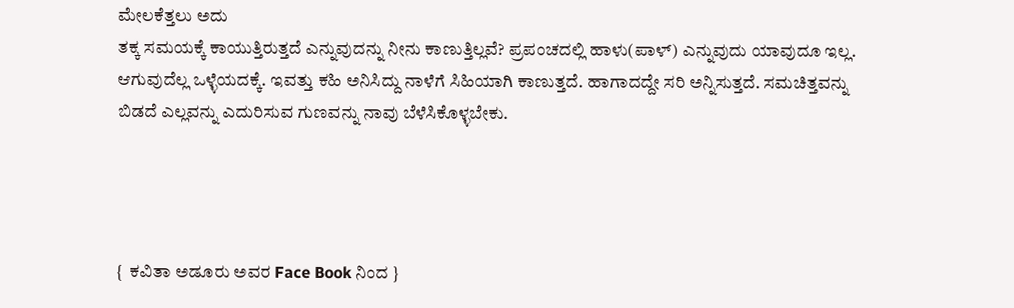ಮೇಲಕೆತ್ತಲು ಅದು
ತಕ್ಕ ಸಮಯಕ್ಕೆ ಕಾಯುತ್ತಿರುತ್ತದೆ ಎನ್ನುವುದನ್ನು ನೀನು ಕಾಣುತ್ತಿಲ್ಲವೆ? ಪ್ರಪಂಚದಲ್ಲಿ ಹಾಳು(ಪಾಳ್) ಎನ್ನುವುದು ಯಾವುದೂ ಇಲ್ಲ.
ಆಗುವುದೆಲ್ಲ ಒಳ್ಳೆಯದಕ್ಕೆ. ಇವತ್ತು ಕಹಿ ಅನಿಸಿದ್ದು ನಾಳೆಗೆ ಸಿಹಿಯಾಗಿ ಕಾಣುತ್ತದೆ. ಹಾಗಾದದ್ದೇ ಸರಿ ಅನ್ನಿಸುತ್ತದೆ. ಸಮಚಿತ್ತವನ್ನು ಬಿಡದೆ ಎಲ್ಲವನ್ನು ಎದುರಿಸುವ ಗುಣವನ್ನು ನಾವು ಬೆಳೆಸಿಕೊಳ್ಳಬೇಕು.




{  ಕವಿತಾ ಅಡೂರು ಅವರ Face Book ನಿಂದ }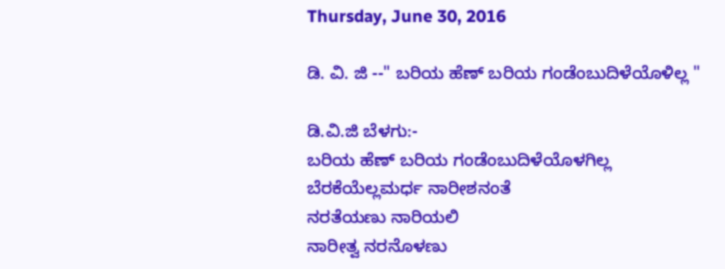Thursday, June 30, 2016

ಡಿ. ವಿ. ಜಿ --" ಬರಿಯ ಹೆಣ್ ಬರಿಯ ಗಂಡೆಂಬುದಿಳೆಯೊಳಿಲ್ಲ "

ಡಿ.ವಿ.ಜಿ ಬೆಳಗು:-
ಬರಿಯ ಹೆಣ್ ಬರಿಯ ಗಂಡೆಂಬುದಿಳೆಯೊಳಗಿಲ್ಲ
ಬೆರಕೆಯೆಲ್ಲಮರ್ಧ ನಾರೀಶನಂತೆ
ನರತೆಯಣು ನಾರಿಯಲಿ
ನಾರೀತ್ವ ನರನೊಳಣು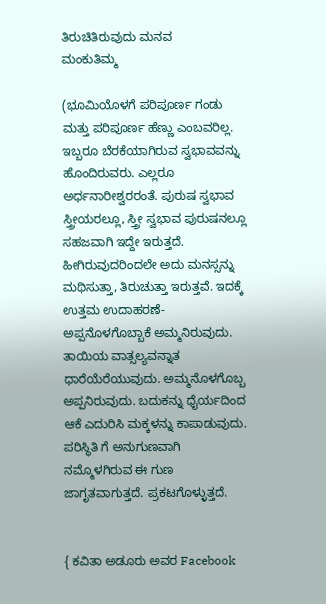ತಿರುಚಿತಿರುವುದು ಮನವ
ಮಂಕುತಿಮ್ಮ

(ಭೂಮಿಯೊಳಗೆ ಪರಿಪೂರ್ಣ ಗಂಡು ಮತ್ತು ಪರಿಪೂರ್ಣ ಹೆಣ್ಣು ಎಂಬವರಿಲ್ಲ. ಇಬ್ಬರೂ ಬೆರಕೆಯಾಗಿರುವ ಸ್ವಭಾವವನ್ನು ಹೊಂದಿರುವರು. ಎಲ್ಲರೂ ಅರ್ಧನಾರೀಶ್ವರರಂತೆ. ಪುರುಷ ಸ್ವಭಾವ ಸ್ತ್ರೀಯರಲ್ಲೂ, ಸ್ತ್ರೀ ಸ್ವಭಾವ ಪುರುಷನಲ್ಲೂ ಸಹಜವಾಗಿ ಇದ್ದೇ ಇರುತ್ತದೆ. ಹೀಗಿರುವುದರಿಂದಲೇ ಅದು ಮನಸ್ಸನ್ನು ಮಥಿಸುತ್ತಾ, ತಿರುಚುತ್ತಾ ಇರುತ್ತವೆ. ಇದಕ್ಕೆ ಉತ್ತಮ ಉದಾಹರಣೆ- ಅಪ್ಪನೊಳಗೊಬ್ಬಾಕೆ ಅಮ್ಮನಿರುವುದು. ತಾಯಿಯ ವಾತ್ಸಲ್ಯವನ್ನಾತ ಧಾರೆಯೆರೆಯುವುದು. ಅಮ್ಮನೊಳಗೊಬ್ಬ ಅಪ್ಪನಿರುವುದು. ಬದುಕನ್ನು ಧೈರ್ಯದಿಂದ ಆಕೆ ಎದುರಿಸಿ ಮಕ್ಕಳನ್ನು ಕಾಪಾಡುವುದು. ಪರಿಸ್ಥಿತಿ ಗೆ ಅನುಗುಣವಾಗಿ ನಮ್ಮೊಳಗಿರುವ ಈ ಗುಣ ಜಾಗೃತವಾಗುತ್ತದೆ. ಪ್ರಕಟಗೊಳ್ಳುತ್ತದೆ.


{ ಕವಿತಾ ಅಡೂರು ಅವರ Facebook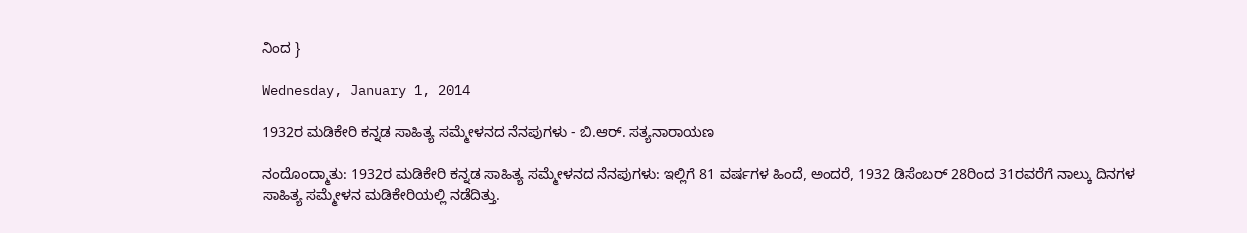ನಿಂದ }

Wednesday, January 1, 2014

1932ರ ಮಡಿಕೇರಿ ಕನ್ನಡ ಸಾಹಿತ್ಯ ಸಮ್ಮೇಳನದ ನೆನಪುಗಳು - ಬಿ.ಆರ್. ಸತ್ಯನಾರಾಯಣ

ನಂದೊಂದ್ಮಾತು: 1932ರ ಮಡಿಕೇರಿ ಕನ್ನಡ ಸಾಹಿತ್ಯ ಸಮ್ಮೇಳನದ ನೆನಪುಗಳು: ಇಲ್ಲಿಗೆ 81 ವರ್ಷಗಳ ಹಿಂದೆ, ಅಂದರೆ, 1932 ಡಿಸೆಂಬರ್ 28ರಿಂದ 31ರವರೆಗೆ ನಾಲ್ಕು ದಿನಗಳ ಸಾಹಿತ್ಯ ಸಮ್ಮೇಳನ ಮಡಿಕೇರಿಯಲ್ಲಿ ನಡೆದಿತ್ತು.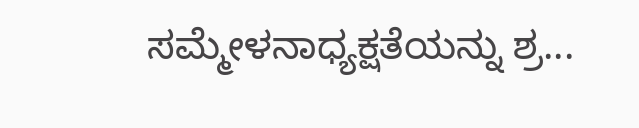ಸಮ್ಮೇಳನಾಧ್ಯಕ್ಷತೆಯನ್ನು ಶ್ರ...